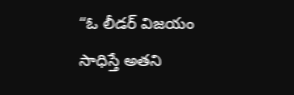“ఓ లీడర్ విజయం సాధిస్తే అతని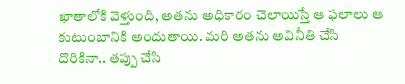ఖాతాలోకి వెళ్తుంది, అతను అధికారం చెలాయిస్తే ఆ ఫలాలు ఆ కుటుంబానికి అందుతాయి. మరి అతను అవినీతి చేసి దొరికినా.. తప్పు చేసి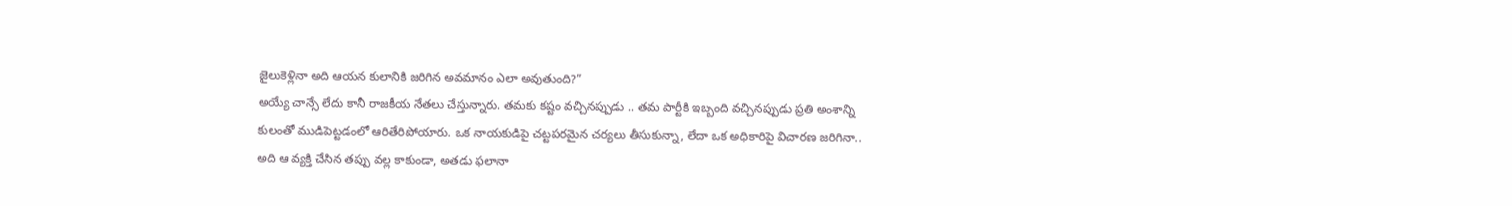జైలుకెళ్లినా అది ఆయన కులానికి జరిగిన అవమానం ఎలా అవుతుంది?”
అయ్యే చాన్సే లేదు కానీ రాజకీయ నేతలు చేస్తున్నారు. తమకు కష్టం వచ్చినప్పుడు .. తమ పార్టీకి ఇబ్బంది వచ్చినప్పుడు ప్రతి అంశాన్ని కులంతో ముడిపెట్టడంలో ఆరితేరిపోయారు. ఒక నాయకుడిపై చట్టపరమైన చర్యలు తీసుకున్నా, లేదా ఒక అధికారిపై విచారణ జరిగినా.. అది ఆ వ్యక్తి చేసిన తప్పు వల్ల కాకుండా, అతడు ఫలానా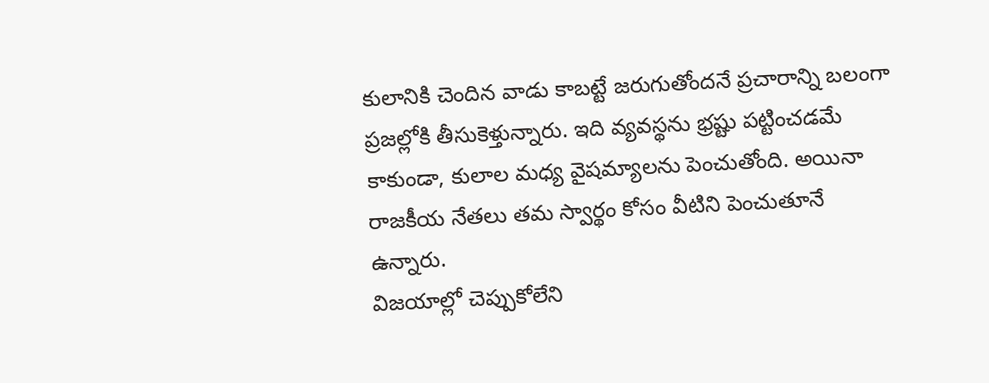కులానికి చెందిన వాడు కాబట్టే జరుగుతోందనే ప్రచారాన్ని బలంగా ప్రజల్లోకి తీసుకెళ్తున్నారు. ఇది వ్యవస్థను భ్రష్టు పట్టించడమే కాకుండా, కులాల మధ్య వైషమ్యాలను పెంచుతోంది. అయినా రాజకీయ నేతలు తమ స్వార్థం కోసం వీటిని పెంచుతూనే ఉన్నారు.
విజయాల్లో చెప్పుకోలేని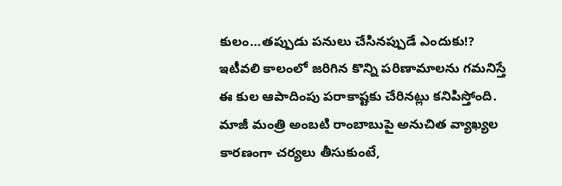కులం…తప్పుడు పనులు చేసినప్పుడే ఎందుకు!?
ఇటీవలి కాలంలో జరిగిన కొన్ని పరిణామాలను గమనిస్తే ఈ కుల ఆపాదింపు పరాకాష్టకు చేరినట్లు కనిపిస్తోంది. మాజీ మంత్రి అంబటి రాంబాబుపై అనుచిత వ్యాఖ్యల కారణంగా చర్యలు తీసుకుంటే,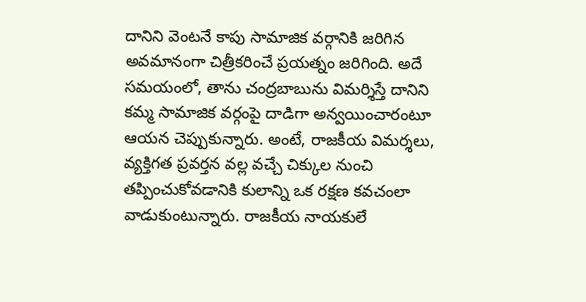దానిని వెంటనే కాపు సామాజిక వర్గానికి జరిగిన అవమానంగా చిత్రీకరించే ప్రయత్నం జరిగింది. అదే సమయంలో, తాను చంద్రబాబును విమర్శిస్తే దానిని కమ్మ సామాజిక వర్గంపై దాడిగా అన్వయించారంటూ ఆయన చెప్పుకున్నారు. అంటే, రాజకీయ విమర్శలు, వ్యక్తిగత ప్రవర్తన వల్ల వచ్చే చిక్కుల నుంచి తప్పించుకోవడానికి కులాన్ని ఒక రక్షణ కవచంలా వాడుకుంటున్నారు. రాజకీయ నాయకులే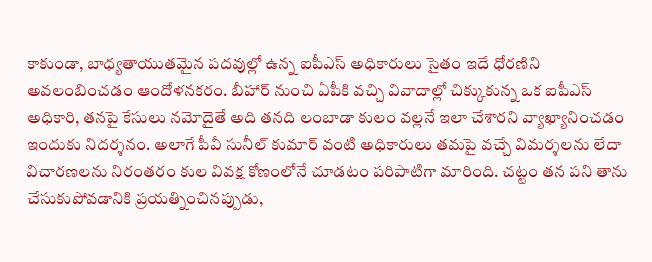కాకుండా, బాధ్యతాయుతమైన పదవుల్లో ఉన్న ఐపీఎస్ అధికారులు సైతం ఇదే ధోరణిని అవలంబించడం ఆందోళనకరం. బీహార్ నుంచి ఏపీకి వచ్చి వివాదాల్లో చిక్కుకున్న ఒక ఐపీఎస్ అధికారి, తనపై కేసులు నమోదైతే అది తనది లంబాడా కులం వల్లనే ఇలా చేశారని వ్యాఖ్యానించడం ఇందుకు నిదర్శనం. అలాగే పీవీ సునీల్ కుమార్ వంటి అధికారులు తమపై వచ్చే విమర్శలను లేదా విచారణలను నిరంతరం కుల వివక్ష కోణంలోనే చూడటం పరిపాటిగా మారింది. చట్టం తన పని తాను చేసుకుపోవడానికి ప్రయత్నించినప్పుడు,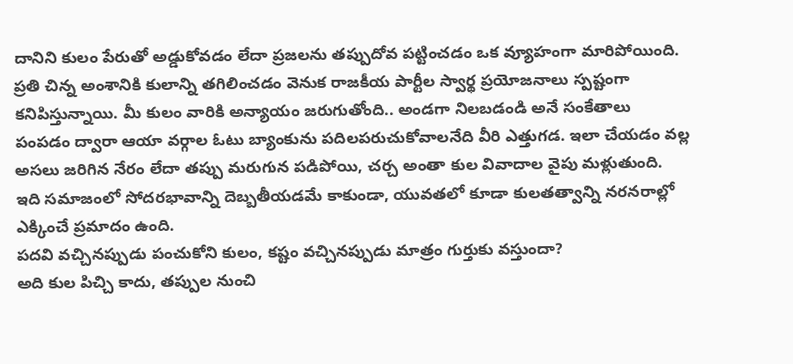దానిని కులం పేరుతో అడ్డుకోవడం లేదా ప్రజలను తప్పుదోవ పట్టించడం ఒక వ్యూహంగా మారిపోయింది. ప్రతి చిన్న అంశానికి కులాన్ని తగిలించడం వెనుక రాజకీయ పార్టీల స్వార్థ ప్రయోజనాలు స్పష్టంగా కనిపిస్తున్నాయి. మీ కులం వారికి అన్యాయం జరుగుతోంది.. అండగా నిలబడండి అనే సంకేతాలు పంపడం ద్వారా ఆయా వర్గాల ఓటు బ్యాంకును పదిలపరుచుకోవాలనేది వీరి ఎత్తుగడ. ఇలా చేయడం వల్ల అసలు జరిగిన నేరం లేదా తప్పు మరుగున పడిపోయి, చర్చ అంతా కుల వివాదాల వైపు మళ్లుతుంది. ఇది సమాజంలో సోదరభావాన్ని దెబ్బతీయడమే కాకుండా, యువతలో కూడా కులతత్వాన్ని నరనరాల్లో ఎక్కించే ప్రమాదం ఉంది.
పదవి వచ్చినప్పుడు పంచుకోని కులం, కష్టం వచ్చినప్పుడు మాత్రం గుర్తుకు వస్తుందా?
అది కుల పిచ్చి కాదు, తప్పుల నుంచి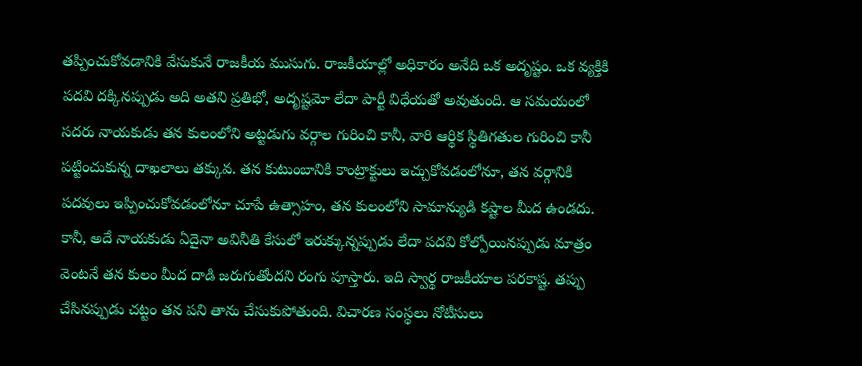తప్పించుకోవడానికి వేసుకునే రాజకీయ ముసుగు. రాజకీయాల్లో అధికారం అనేది ఒక అదృష్టం. ఒక వ్యక్తికి పదవి దక్కినప్పుడు అది అతని ప్రతిభో, అదృష్టమో లేదా పార్టీ విధేయతో అవుతుంది. ఆ సమయంలో సదరు నాయకుడు తన కులంలోని అట్టడుగు వర్గాల గురించి కానీ, వారి ఆర్థిక స్థితిగతుల గురించి కానీ పట్టించుకున్న దాఖలాలు తక్కువ. తన కుటుంబానికి కాంట్రాక్టులు ఇచ్చుకోవడంలోనూ, తన వర్గానికి పదవులు ఇప్పించుకోవడంలోనూ చూపే ఉత్సాహం, తన కులంలోని సామాన్యుడి కష్టాల మీద ఉండదు. కానీ, అదే నాయకుడు ఏదైనా అవినీతి కేసులో ఇరుక్కున్నప్పుడు లేదా పదవి కోల్పోయినప్పుడు మాత్రం వెంటనే తన కులం మీద దాడి జరుగుతోందని రంగు పూస్తారు. ఇది స్వార్థ రాజకీయాల పరకాష్ట. తప్పు చేసినప్పుడు చట్టం తన పని తాను చేసుకుపోతుంది. విచారణ సంస్థలు నోటీసులు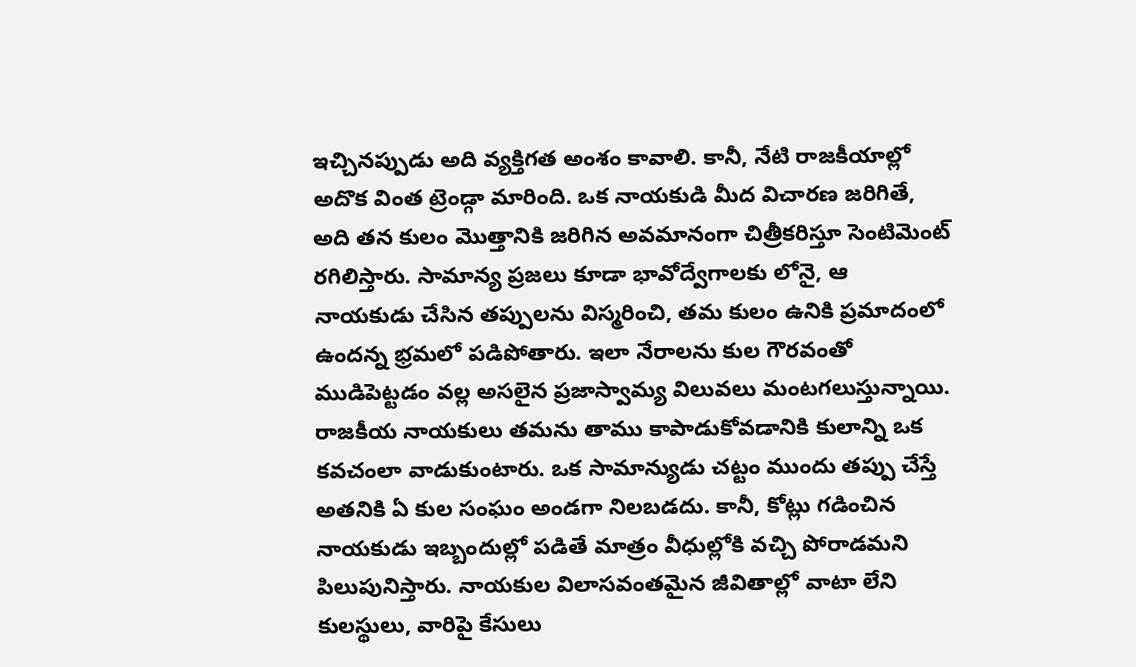ఇచ్చినప్పుడు అది వ్యక్తిగత అంశం కావాలి. కానీ, నేటి రాజకీయాల్లో అదొక వింత ట్రెండ్గా మారింది. ఒక నాయకుడి మీద విచారణ జరిగితే, అది తన కులం మొత్తానికి జరిగిన అవమానంగా చిత్రీకరిస్తూ సెంటిమెంట్ రగిలిస్తారు. సామాన్య ప్రజలు కూడా భావోద్వేగాలకు లోనై, ఆ నాయకుడు చేసిన తప్పులను విస్మరించి, తమ కులం ఉనికి ప్రమాదంలో ఉందన్న భ్రమలో పడిపోతారు. ఇలా నేరాలను కుల గౌరవంతో ముడిపెట్టడం వల్ల అసలైన ప్రజాస్వామ్య విలువలు మంటగలుస్తున్నాయి. రాజకీయ నాయకులు తమను తాము కాపాడుకోవడానికి కులాన్ని ఒక కవచంలా వాడుకుంటారు. ఒక సామాన్యుడు చట్టం ముందు తప్పు చేస్తే అతనికి ఏ కుల సంఘం అండగా నిలబడదు. కానీ, కోట్లు గడించిన నాయకుడు ఇబ్బందుల్లో పడితే మాత్రం వీధుల్లోకి వచ్చి పోరాడమని పిలుపునిస్తారు. నాయకుల విలాసవంతమైన జీవితాల్లో వాటా లేని కులస్థులు, వారిపై కేసులు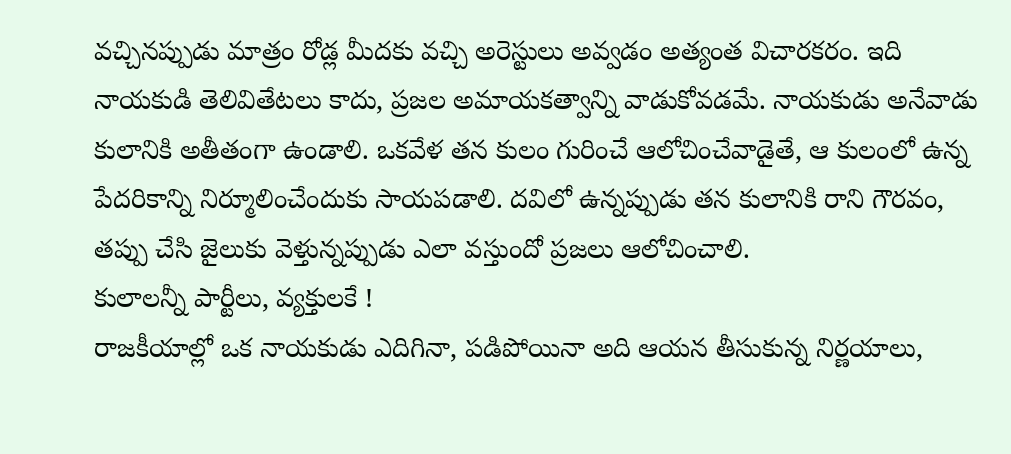వచ్చినప్పుడు మాత్రం రోడ్ల మీదకు వచ్చి అరెస్టులు అవ్వడం అత్యంత విచారకరం. ఇది నాయకుడి తెలివితేటలు కాదు, ప్రజల అమాయకత్వాన్ని వాడుకోవడమే. నాయకుడు అనేవాడు కులానికి అతీతంగా ఉండాలి. ఒకవేళ తన కులం గురించే ఆలోచించేవాడైతే, ఆ కులంలో ఉన్న పేదరికాన్ని నిర్మూలించేందుకు సాయపడాలి. దవిలో ఉన్నప్పుడు తన కులానికి రాని గౌరవం, తప్పు చేసి జైలుకు వెళ్తున్నప్పుడు ఎలా వస్తుందో ప్రజలు ఆలోచించాలి.
కులాలన్నీ పార్టీలు, వ్యక్తులకే !
రాజకీయాల్లో ఒక నాయకుడు ఎదిగినా, పడిపోయినా అది ఆయన తీసుకున్న నిర్ణయాలు,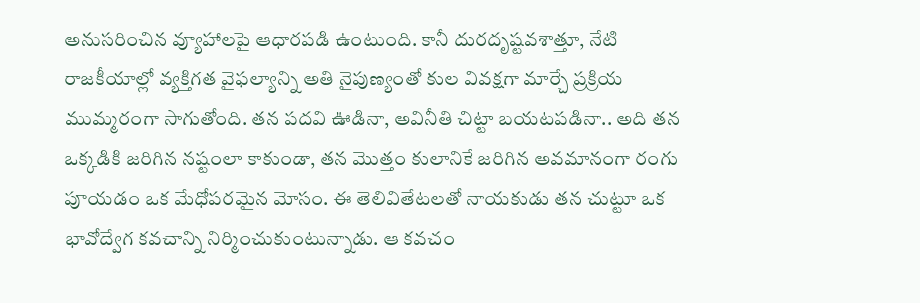అనుసరించిన వ్యూహాలపై ఆధారపడి ఉంటుంది. కానీ దురదృష్టవశాత్తూ, నేటి రాజకీయాల్లో వ్యక్తిగత వైఫల్యాన్ని అతి నైపుణ్యంతో కుల వివక్షగా మార్చే ప్రక్రియ ముమ్మరంగా సాగుతోంది. తన పదవి ఊడినా, అవినీతి చిట్టా బయటపడినా.. అది తన ఒక్కడికి జరిగిన నష్టంలా కాకుండా, తన మొత్తం కులానికే జరిగిన అవమానంగా రంగు పూయడం ఒక మేధోపరమైన మోసం. ఈ తెలివితేటలతో నాయకుడు తన చుట్టూ ఒక భావోద్వేగ కవచాన్ని నిర్మించుకుంటున్నాడు. ఆ కవచం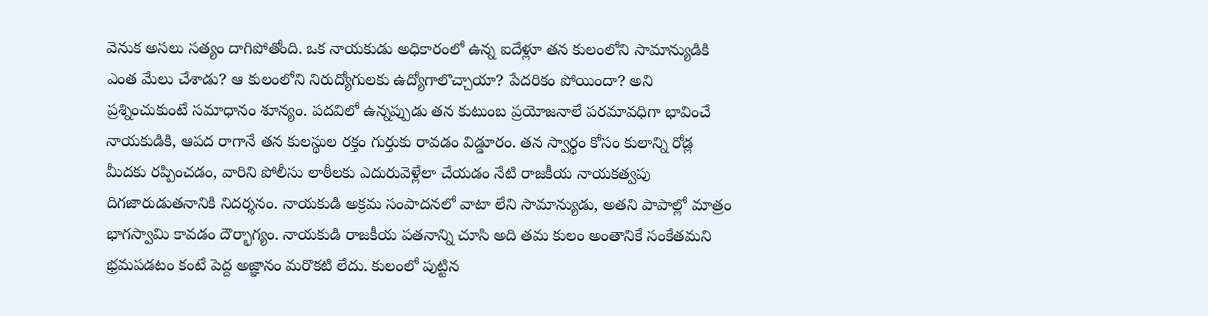వెనుక అసలు సత్యం దాగిపోతోంది. ఒక నాయకుడు అధికారంలో ఉన్న ఐదేళ్లూ తన కులంలోని సామాన్యుడికి ఎంత మేలు చేశాడు? ఆ కులంలోని నిరుద్యోగులకు ఉద్యోగాలొచ్చాయా? పేదరికం పోయిందా? అని ప్రశ్నించుకుంటే సమాధానం శూన్యం. పదవిలో ఉన్నప్పుడు తన కుటుంబ ప్రయోజనాలే పరమావధిగా భావించే నాయకుడికి, ఆపద రాగానే తన కులస్థుల రక్తం గుర్తుకు రావడం విడ్డూరం. తన స్వార్థం కోసం కులాన్ని రోడ్ల మీదకు రప్పించడం, వారిని పోలీసు లాఠీలకు ఎదురువెళ్లేలా చేయడం నేటి రాజకీయ నాయకత్వపు దిగజారుడుతనానికి నిదర్శనం. నాయకుడి అక్రమ సంపాదనలో వాటా లేని సామాన్యుడు, అతని పాపాల్లో మాత్రం భాగస్వామి కావడం దౌర్భాగ్యం. నాయకుడి రాజకీయ పతనాన్ని చూసి అది తమ కులం అంతానికే సంకేతమని భ్రమపడటం కంటే పెద్ద అజ్ఞానం మరొకటి లేదు. కులంలో పుట్టిన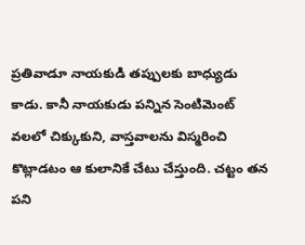ప్రతివాడూ నాయకుడి తప్పులకు బాధ్యుడు కాడు. కానీ నాయకుడు పన్నిన సెంటిమెంట్ వలలో చిక్కుకుని, వాస్తవాలను విస్మరించి కొట్లాడటం ఆ కులానికే చేటు చేస్తుంది. చట్టం తన పని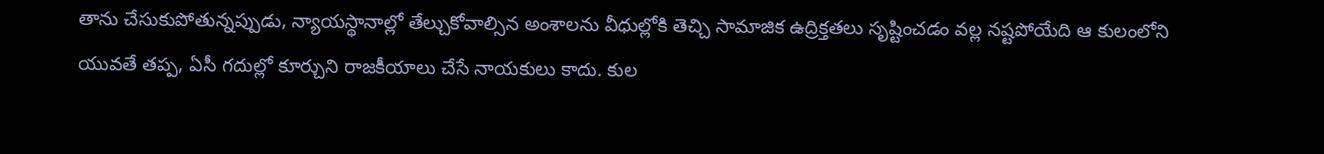తాను చేసుకుపోతున్నప్పుడు, న్యాయస్థానాల్లో తేల్చుకోవాల్సిన అంశాలను వీధుల్లోకి తెచ్చి సామాజిక ఉద్రిక్తతలు సృష్టించడం వల్ల నష్టపోయేది ఆ కులంలోని యువతే తప్ప, ఏసీ గదుల్లో కూర్చుని రాజకీయాలు చేసే నాయకులు కాదు. కుల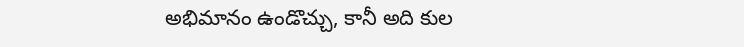అభిమానం ఉండొచ్చు, కానీ అది కుల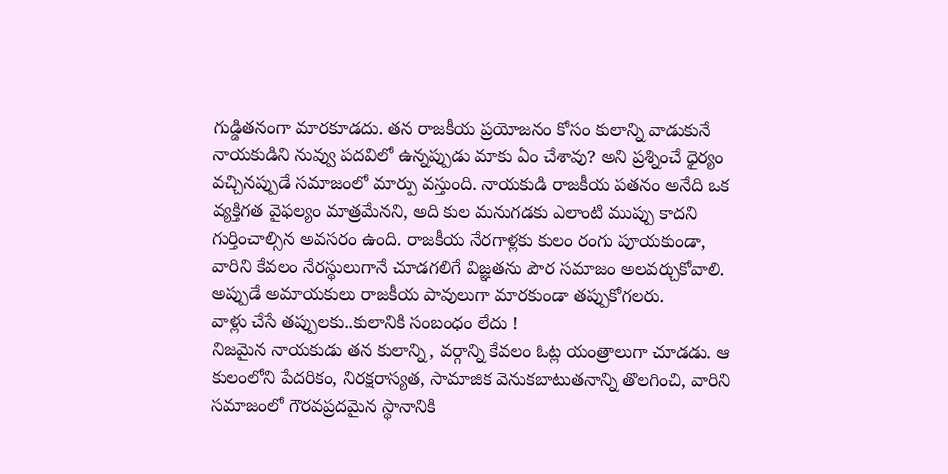గుడ్డితనంగా మారకూడదు. తన రాజకీయ ప్రయోజనం కోసం కులాన్ని వాడుకునే నాయకుడిని నువ్వు పదవిలో ఉన్నప్పుడు మాకు ఏం చేశావు? అని ప్రశ్నించే ధైర్యం వచ్చినప్పుడే సమాజంలో మార్పు వస్తుంది. నాయకుడి రాజకీయ పతనం అనేది ఒక వ్యక్తిగత వైఫల్యం మాత్రమేనని, అది కుల మనుగడకు ఎలాంటి ముప్పు కాదని గుర్తించాల్సిన అవసరం ఉంది. రాజకీయ నేరగాళ్లకు కులం రంగు పూయకుండా, వారిని కేవలం నేరస్థులుగానే చూడగలిగే విజ్ఞతను పౌర సమాజం అలవర్చుకోవాలి. అప్పుడే అమాయకులు రాజకీయ పావులుగా మారకుండా తప్పుకోగలరు.
వాళ్లు చేసే తప్పులకు..కులానికి సంబంధం లేదు !
నిజమైన నాయకుడు తన కులాన్ని, వర్గాన్ని కేవలం ఓట్ల యంత్రాలుగా చూడడు. ఆ కులంలోని పేదరికం, నిరక్షరాస్యత, సామాజిక వెనుకబాటుతనాన్ని తొలగించి, వారిని సమాజంలో గౌరవప్రదమైన స్థానానికి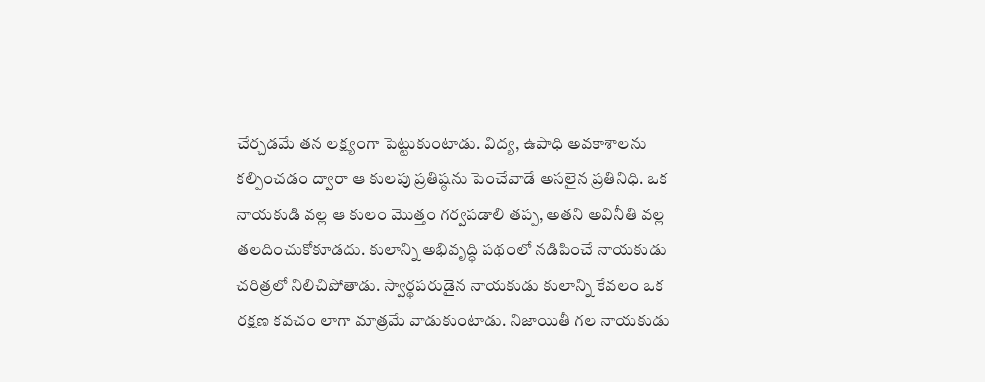చేర్చడమే తన లక్ష్యంగా పెట్టుకుంటాడు. విద్య, ఉపాధి అవకాశాలను కల్పించడం ద్వారా ఆ కులపు ప్రతిష్ఠను పెంచేవాడే అసలైన ప్రతినిధి. ఒక నాయకుడి వల్ల ఆ కులం మొత్తం గర్వపడాలి తప్ప, అతని అవినీతి వల్ల తలదించుకోకూడదు. కులాన్ని అభివృద్ధి పథంలో నడిపించే నాయకుడు చరిత్రలో నిలిచిపోతాడు. స్వార్థపరుడైన నాయకుడు కులాన్ని కేవలం ఒక రక్షణ కవచం లాగా మాత్రమే వాడుకుంటాడు. నిజాయితీ గల నాయకుడు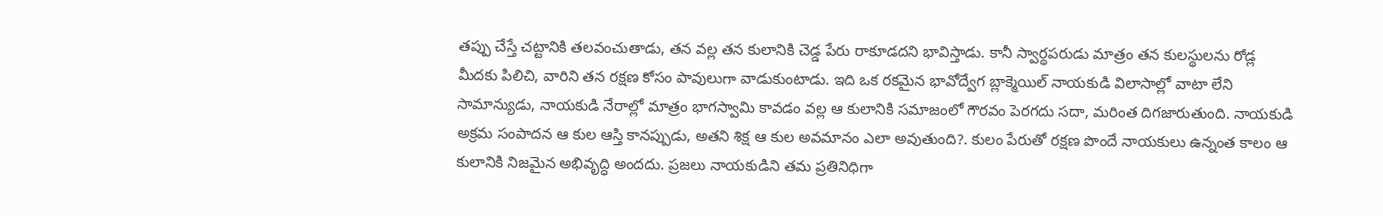తప్పు చేస్తే చట్టానికి తలవంచుతాడు, తన వల్ల తన కులానికి చెడ్డ పేరు రాకూడదని భావిస్తాడు. కానీ స్వార్థపరుడు మాత్రం తన కులస్థులను రోడ్ల మీదకు పిలిచి, వారిని తన రక్షణ కోసం పావులుగా వాడుకుంటాడు. ఇది ఒక రకమైన భావోద్వేగ బ్లాక్మెయిల్ నాయకుడి విలాసాల్లో వాటా లేని సామాన్యుడు, నాయకుడి నేరాల్లో మాత్రం భాగస్వామి కావడం వల్ల ఆ కులానికి సమాజంలో గౌరవం పెరగదు సదా, మరింత దిగజారుతుంది. నాయకుడి అక్రమ సంపాదన ఆ కుల ఆస్తి కానప్పుడు, అతని శిక్ష ఆ కుల అవమానం ఎలా అవుతుంది?. కులం పేరుతో రక్షణ పొందే నాయకులు ఉన్నంత కాలం ఆ కులానికి నిజమైన అభివృద్ధి అందదు. ప్రజలు నాయకుడిని తమ ప్రతినిధిగా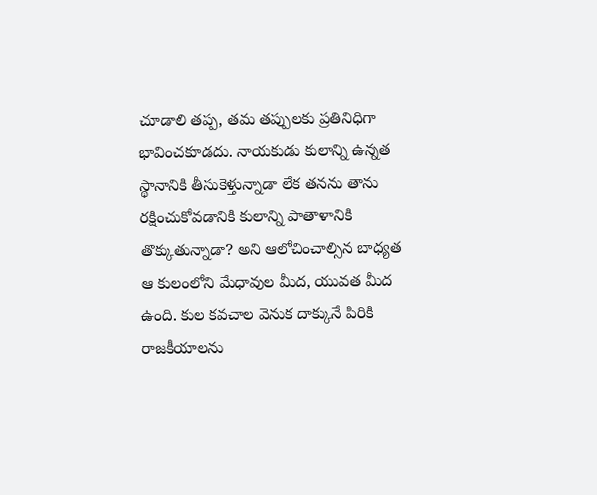చూడాలి తప్ప, తమ తప్పులకు ప్రతినిధిగా భావించకూడదు. నాయకుడు కులాన్ని ఉన్నత స్థానానికి తీసుకెళ్తున్నాడా లేక తనను తాను రక్షించుకోవడానికి కులాన్ని పాతాళానికి తొక్కుతున్నాడా? అని ఆలోచించాల్సిన బాధ్యత ఆ కులంలోని మేధావుల మీద, యువత మీద ఉంది. కుల కవచాల వెనుక దాక్కునే పిరికి రాజకీయాలను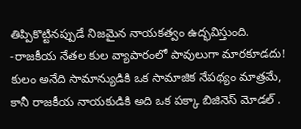తిప్పికొట్టినప్పుడే నిజమైన నాయకత్వం ఉద్భవిస్తుంది.
-రాజకీయ నేతల కుల వ్యాపారంలో పావులుగా మారకూడదు!
కులం అనేది సామాన్యుడికి ఒక సామాజిక నేపథ్యం మాత్రమే, కానీ రాజకీయ నాయకుడికి అది ఒక పక్కా బిజినెస్ మోడల్ .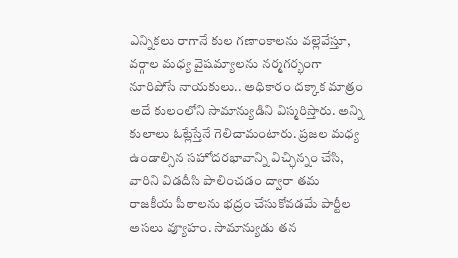ఎన్నికలు రాగానే కుల గణాంకాలను వల్లెవేస్తూ, వర్గాల మధ్య వైషమ్యాలను నర్మగర్భంగా నూరిపోసే నాయకులు.. అధికారం దక్కాక మాత్రం అదే కులంలోని సామాన్యుడిని విస్మరిస్తారు. అన్ని కులాలు ఓట్లేస్తేనే గెలిచామంటారు. ప్రజల మధ్య ఉండాల్సిన సహోదరభావాన్ని విచ్ఛిన్నం చేసి, వారిని విడదీసి పాలించడం ద్వారా తమ రాజకీయ పీఠాలను భద్రం చేసుకోవడమే పార్టీల అసలు వ్యూహం. సామాన్యుడు తన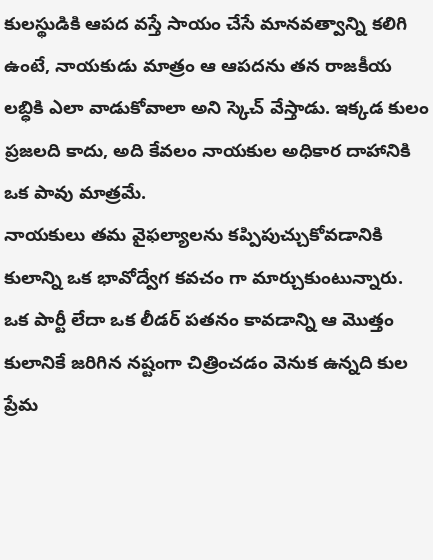కులస్థుడికి ఆపద వస్తే సాయం చేసే మానవత్వాన్ని కలిగి ఉంటే, నాయకుడు మాత్రం ఆ ఆపదను తన రాజకీయ లబ్ధికి ఎలా వాడుకోవాలా అని స్కెచ్ వేస్తాడు. ఇక్కడ కులం ప్రజలది కాదు, అది కేవలం నాయకుల అధికార దాహానికి ఒక పావు మాత్రమే.
నాయకులు తమ వైఫల్యాలను కప్పిపుచ్చుకోవడానికి కులాన్ని ఒక భావోద్వేగ కవచం గా మార్చుకుంటున్నారు. ఒక పార్టీ లేదా ఒక లీడర్ పతనం కావడాన్ని ఆ మొత్తం కులానికే జరిగిన నష్టంగా చిత్రించడం వెనుక ఉన్నది కుల ప్రేమ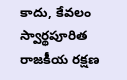కాదు, కేవలం స్వార్థపూరిత రాజకీయ రక్షణ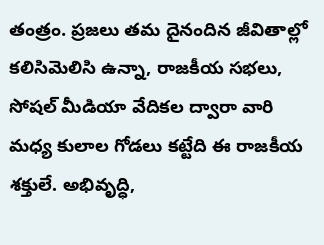తంత్రం. ప్రజలు తమ దైనందిన జీవితాల్లో కలిసిమెలిసి ఉన్నా, రాజకీయ సభలు, సోషల్ మీడియా వేదికల ద్వారా వారి మధ్య కులాల గోడలు కట్టేది ఈ రాజకీయ శక్తులే. అభివృద్ధి,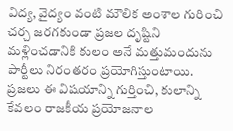విద్య, వైద్యం వంటి మౌలిక అంశాల గురించి చర్చ జరగకుండా ప్రజల దృష్టిని మళ్లించడానికి కులం అనే మత్తుమందును పార్టీలు నిరంతరం ప్రయోగిస్తుంటాయి. ప్రజలు ఈ విషయాన్ని గుర్తించి, కులాన్ని కేవలం రాజకీయ ప్రయోజనాల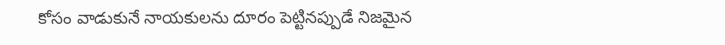కోసం వాడుకునే నాయకులను దూరం పెట్టినప్పుడే నిజమైన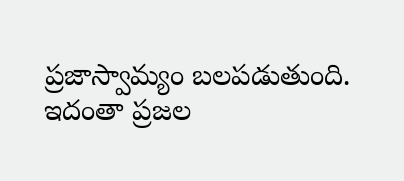ప్రజాస్వామ్యం బలపడుతుంది. ఇదంతా ప్రజల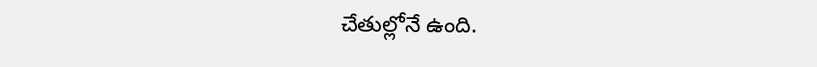చేతుల్లోనే ఉంది.